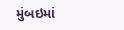મુંબઇમાં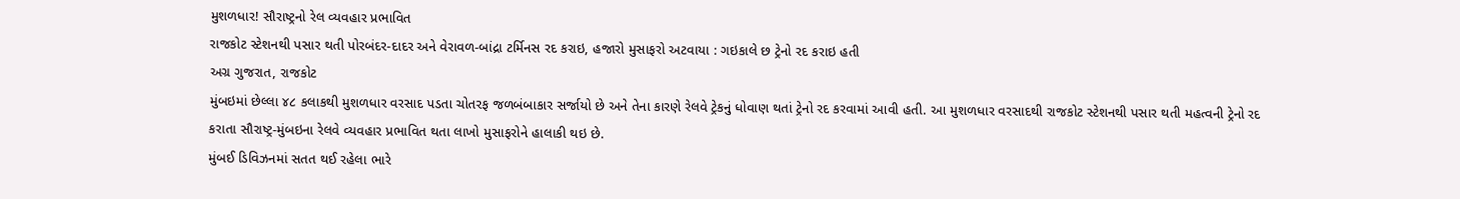મુશળધાર! સૌરાષ્ટ્રનો રેલ વ્યવહાર પ્રભાવિત
રાજકોટ સ્ટેશનથી પસાર થતી પોરબંદર-દાદર અને વેરાવળ-બાંદ્રા ટર્મિનસ રદ કરાઇ, હજારો મુસાફરો અટવાયા : ગઇકાલે છ ટ્રેનો રદ કરાઇ હતી
અગ્ર ગુજરાત, રાજકોટ
મુંબઇમાં છેલ્લા ૪૮ કલાકથી મુશળધાર વરસાદ પડતા ચોતરફ જળબંબાકાર સર્જાયો છે અને તેના કારણે રેલવે ટ્રેકનું ધોવાણ થતાં ટ્રેનો રદ કરવામાં આવી હતી. આ મુશળધાર વરસાદથી રાજકોટ સ્ટેશનથી પસાર થતી મહત્વની ટ્રેનો રદ કરાતા સૌરાષ્ટ્ર-મુંબઇના રેલવે વ્યવહાર પ્રભાવિત થતા લાખો મુસાફરોને હાલાકી થઇ છે.
મુંબઈ ડિવિઝનમાં સતત થઈ રહેલા ભારે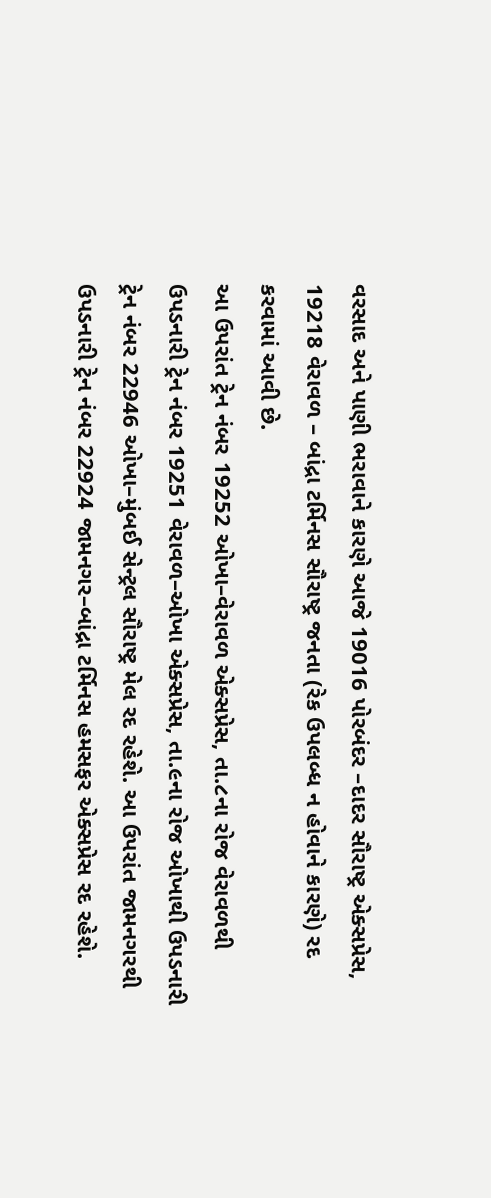વરસાદ અને પાણી ભરાવાને કારણે આજે 19016 પોરબંદર –દાદર સૌરાષ્ટ્ર એક્સપ્રેસ, 19218 વેરાવળ – બાંદ્રા ટર્મિનસ સૌરાષ્ટ્ર જનતા (રેક ઉપલબ્ધ ન હોવાને કારણે) રદ કરવામાં આવી છે.
આ ઉપરાંત ટ્રેન નંબર 19252 ઓખા–વેરાવળ એક્સપ્રેસ, તા.૮ના રોજ વેરાવળથી ઉપડનારી ટ્રેન નંબર 19251 વેરાવળ–ઓખા એક્સપ્રેસ, તા.૯ના રોજ ઓખાથી ઉપડનારી ટ્રેન નંબર 22946 ઓખા–મુંબઈ સેન્ટ્રલ સૌરાષ્ટ્ર મેલ રદ રહેશે. આ ઉપરાંત જામનગરથી ઉપડનારી ટ્રેન નંબર 22924 જામનગર–બાંદ્રા ટર્મિનસ હમસફર એક્સપ્રેસ રદ રહેશે.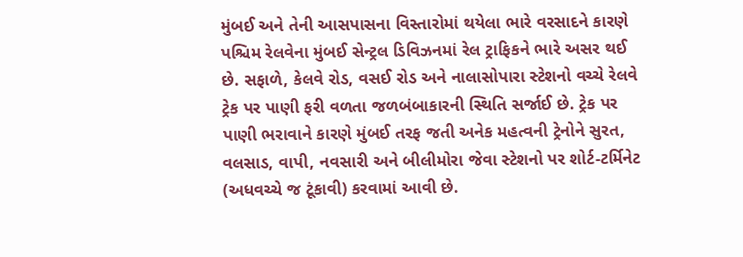મુંબઈ અને તેની આસપાસના વિસ્તારોમાં થયેલા ભારે વરસાદને કારણે પશ્ચિમ રેલવેના મુંબઈ સેન્ટ્રલ ડિવિઝનમાં રેલ ટ્રાફિકને ભારે અસર થઈ છે. સફાળે, કેલવે રોડ, વસઈ રોડ અને નાલાસોપારા સ્ટેશનો વચ્ચે રેલવે ટ્રેક પર પાણી ફરી વળતા જળબંબાકારની સ્થિતિ સર્જાઈ છે. ટ્રેક પર પાણી ભરાવાને કારણે મુંબઈ તરફ જતી અનેક મહત્વની ટ્રેનોને સુરત, વલસાડ, વાપી, નવસારી અને બીલીમોરા જેવા સ્ટેશનો પર શોર્ટ-ટર્મિનેટ (અધવચ્ચે જ ટૂંકાવી) કરવામાં આવી છે.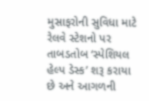મુસાફરોની સુવિધા માટે રેલવે સ્ટેશનો પર તાબડતોબ ‘સ્પેશિયલ હેલ્પ ડેસ્ક’ શરૂ કરાયા છે અને આગળની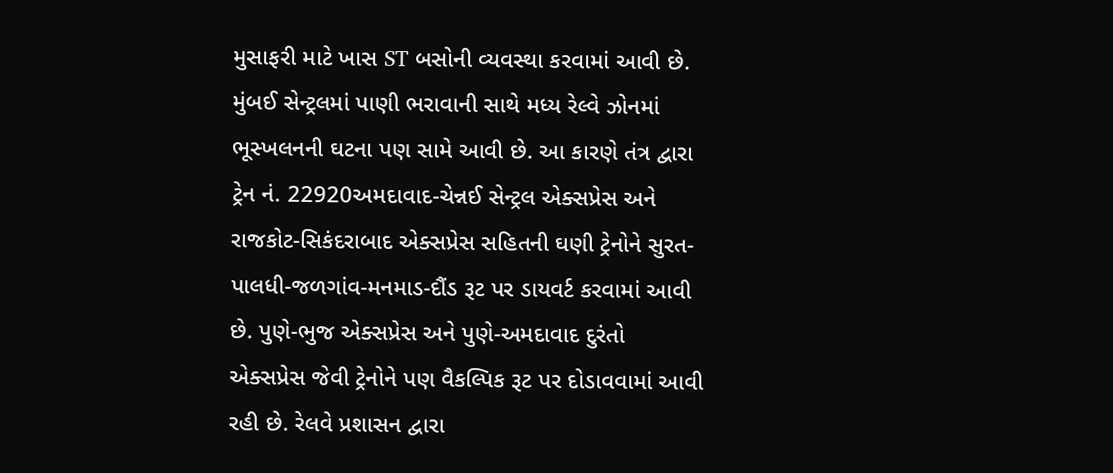મુસાફરી માટે ખાસ ST બસોની વ્યવસ્થા કરવામાં આવી છે.
મુંબઈ સેન્ટ્રલમાં પાણી ભરાવાની સાથે મધ્ય રેલ્વે ઝોનમાં ભૂસ્ખલનની ઘટના પણ સામે આવી છે. આ કારણે તંત્ર દ્વારા ટ્રેન નં. 22920અમદાવાદ-ચેન્નઈ સેન્ટ્રલ એક્સપ્રેસ અને રાજકોટ-સિકંદરાબાદ એક્સપ્રેસ સહિતની ઘણી ટ્રેનોને સુરત-પાલધી-જળગાંવ-મનમાડ-દૌંડ રૂટ પર ડાયવર્ટ કરવામાં આવી છે. પુણે-ભુજ એક્સપ્રેસ અને પુણે-અમદાવાદ દુરંતો એક્સપ્રેસ જેવી ટ્રેનોને પણ વૈકલ્પિક રૂટ પર દોડાવવામાં આવી રહી છે. રેલવે પ્રશાસન દ્વારા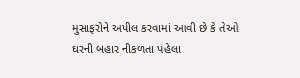મુસાફરોને અપીલ કરવામાં આવી છે કે તેઓ ઘરની બહાર નીકળતા પહેલા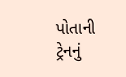પોતાની ટ્રેનનું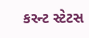કરન્ટ સ્ટેટસ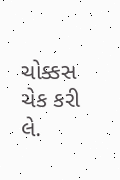ચોક્કસ ચેક કરી લે.